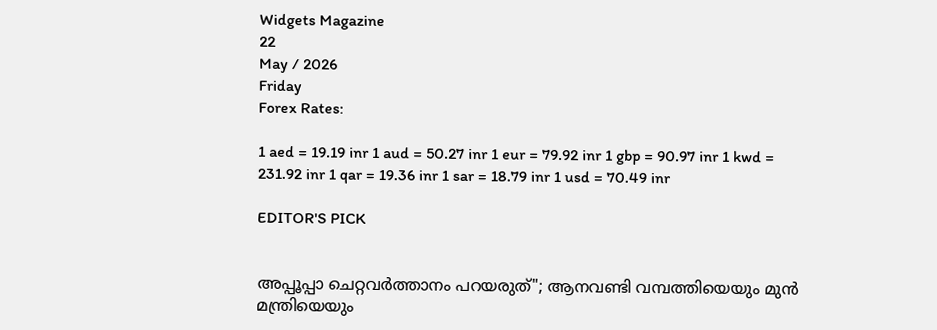Widgets Magazine
22
May / 2026
Friday
Forex Rates:

1 aed = 19.19 inr 1 aud = 50.27 inr 1 eur = 79.92 inr 1 gbp = 90.97 inr 1 kwd = 231.92 inr 1 qar = 19.36 inr 1 sar = 18.79 inr 1 usd = 70.49 inr

EDITOR'S PICK


അപ്പൂപ്പാ ചെറ്റവർത്താനം പറയരുത്"; ആനവണ്ടി വമ്പത്തിയെയും മുൻ മന്ത്രിയെയും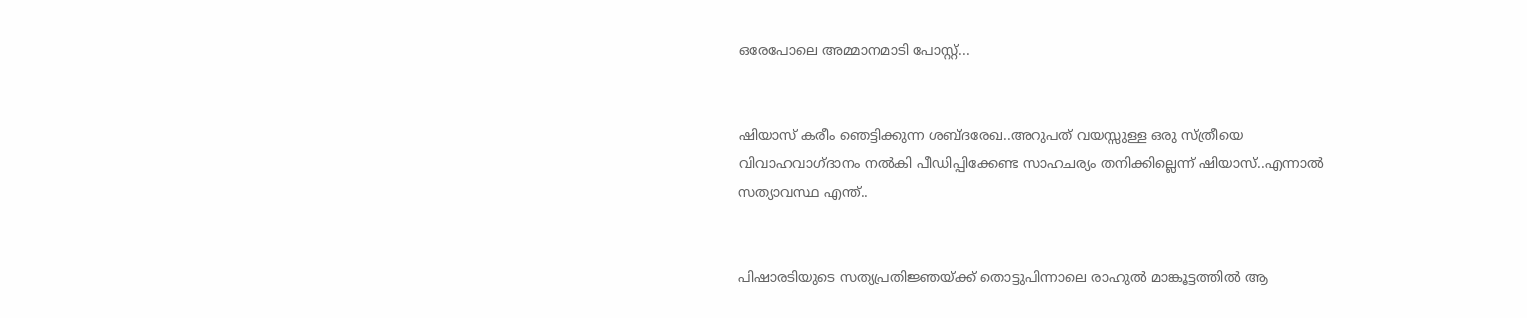ഒരേപോലെ അമ്മാനമാടി പോസ്റ്റ്...


ഷിയാസ് കരീം ഞെട്ടിക്കുന്ന ശബ്ദരേഖ..അറുപത് വയസ്സുള്ള ഒരു സ്ത്രീയെ വിവാഹവാഗ്ദാനം നൽകി പീഡിപ്പിക്കേണ്ട സാഹചര്യം തനിക്കില്ലെന്ന് ഷിയാസ്..എന്നാൽ സത്യാവസ്ഥ എന്ത്..


പിഷാരടിയുടെ സത്യപ്രതിജ്ഞയ്ക്ക് തൊട്ടുപിന്നാലെ രാഹുൽ മാങ്കൂട്ടത്തിൽ ആ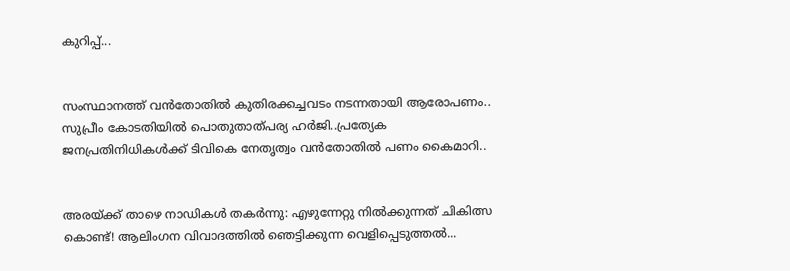കുറിപ്പ്...


സംസ്ഥാനത്ത് വൻതോതിൽ കുതിരക്കച്ചവടം നടന്നതായി ആരോപണം.. സുപ്രീം കോടതിയിൽ പൊതുതാത്പര്യ ഹർജി..പ്രത്യേക ജനപ്രതിനിധികൾക്ക് ടിവികെ നേതൃത്വം വൻതോതിൽ പണം കൈമാറി..


അരയ്ക്ക് താഴെ നാഡികൾ തകർന്നു: എഴുന്നേറ്റു നിൽക്കുന്നത് ചികിത്സ കൊണ്ട്! ആലിംഗന വിവാദത്തിൽ ഞെട്ടിക്കുന്ന വെളിപ്പെടുത്തൽ...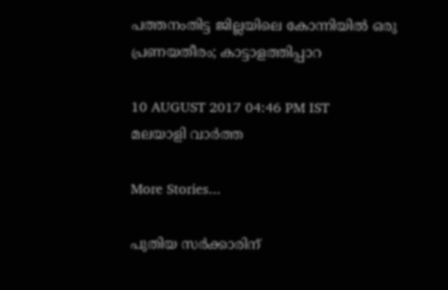പത്തനംതിട്ട ജില്ലയിലെ കോന്നിയില്‍ ഒരു പ്രണയതീരം; കാട്ടാളത്തിപ്പാറ

10 AUGUST 2017 04:46 PM IST
മലയാളി വാര്‍ത്ത

More Stories...

പുതിയ സർക്കാരിന്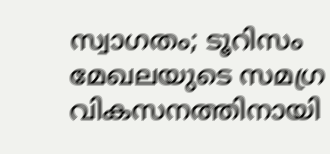സ്വാഗതം; ടൂറിസം മേഖലയുടെ സമഗ്ര വികസനത്തിനായി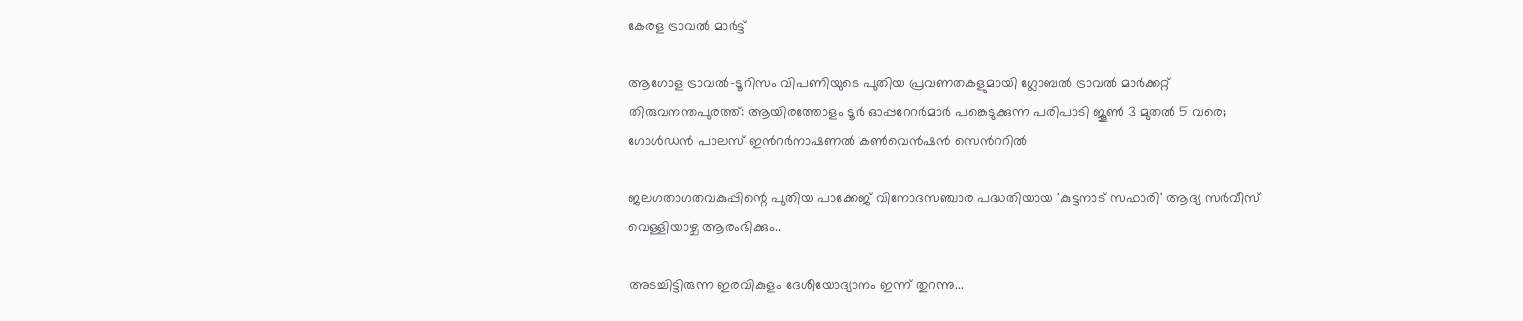കേരള ട്രാവൽ മാർട്ട്

ആഗോള ട്രാവല്‍-ടൂറിസം വിപണിയുടെ പുതിയ പ്രവണതകളുമായി ഗ്ലോബല്‍ ട്രാവല്‍ മാര്‍ക്കറ്റ് തിരുവനന്തപുരത്ത്: ആയിരത്തോളം ടൂര്‍ ഓപ്പറേറര്‍മാര്‍ പങ്കെടുക്കുന്ന പരിപാടി ജൂണ്‍ 3 മുതല്‍ 5 വരെ; ഗോള്‍ഡന്‍ പാലസ് ഇന്‍റര്‍നാഷണല്‍ കണ്‍വെന്‍ഷന്‍ സെന്‍ററില്‍

ജലഗതാഗതവകുപ്പിന്റെ പുതിയ പാക്കേജ് വിനോദസഞ്ചാര പദ്ധതിയായ 'കുട്ടനാട് സഫാരി' ആദ്യ സർവീസ് വെള്ളിയാഴ്ച ആരംഭിക്കും..

അടച്ചിട്ടിരുന്ന ഇരവികുളം ദേശീയോദ്യാനം ഇന്ന് തുറന്നു...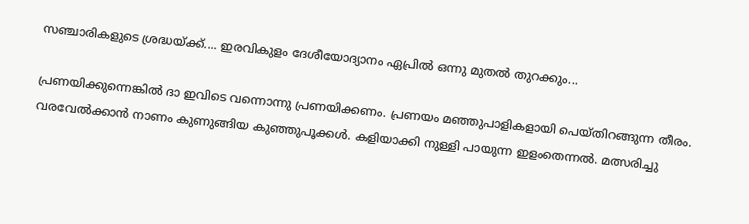സഞ്ചാരികളുടെ ശ്രദ്ധയ്ക്ക്.... ഇരവികുളം ദേശീയോദ്യാനം ഏപ്രിൽ ഒന്നു മുതൽ തുറക്കും...

പ്രണയിക്കുന്നെങ്കില്‍ ദാ ഇവിടെ വന്നൊന്നു പ്രണയിക്കണം. പ്രണയം മഞ്ഞുപാളികളായി പെയ്തിറങ്ങുന്ന തീരം. വരവേല്‍ക്കാന്‍ നാണം കുണുങ്ങിയ കുഞ്ഞുപൂക്കള്‍. കളിയാക്കി നുള്ളി പായുന്ന ഇളംതെന്നല്‍. മത്സരിച്ചു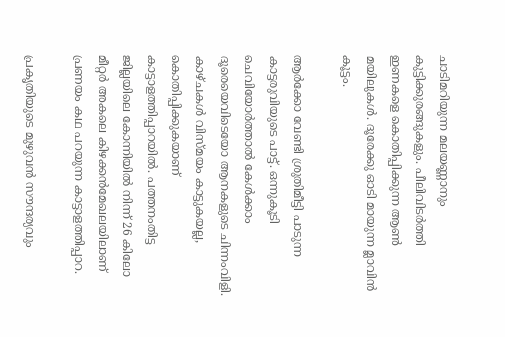ചാടിമറിയുന്ന മലയണ്ണാനും കുട്ടിക്കുരങ്ങുകളും. പീലിവിടര്‍ത്തി ഇണകളെ കൊതിപ്പിക്കുന്ന ആണ്‍ മയിലുകള്‍. ദൂരേക്കു ഓടി മായുന്ന മ്ലാവിന്‍ കൂട്ടം.

ആര്‍ക്കോ വേണ്ടി ശ്രുതിമീട്ടി പാടുന്ന കാട്ടരുവിയുടെ പാട്ട്. ഒന്നുകൂടി ചെവിയോര്‍ത്താല്‍ കേള്‍ക്കാം ദൂരെയെവിടെയോ ആനകളുടെ ചിന്നംവിളി. കാഴ്ചകള്‍ വിസ്മയം കാട്ടുകയല്ല, കൊതിപ്പിക്കുകയാണ് കാട്ടാളത്തിപ്പാറയില്‍. പത്തനംതിട്ട ജില്ലയിലെ കോന്നിയില്‍ നിന്ന് 26 കിലോ മീറ്റര്‍ അകലെ കിഴക്കന്‍മേഖലയിലാണ് പ്രണയം കഥ പറയുന്ന കാട്ടാളത്തിപ്പാറ.

പ്രകൃതിയുടെ മുഴുവന്‍ സൗന്ദര്യവും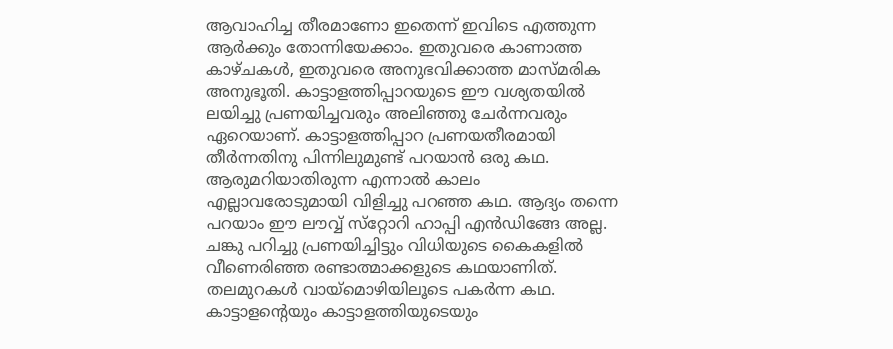ആവാഹിച്ച തീരമാണോ ഇതെന്ന് ഇവിടെ എത്തുന്ന ആര്‍ക്കും തോന്നിയേക്കാം. ഇതുവരെ കാണാത്ത കാഴ്ചകള്‍, ഇതുവരെ അനുഭവിക്കാത്ത മാസ്മരിക അനുഭൂതി. കാട്ടാളത്തിപ്പാറയുടെ ഈ വശ്യതയില്‍ ലയിച്ചു പ്രണയിച്ചവരും അലിഞ്ഞു ചേര്‍ന്നവരും ഏറെയാണ്. കാട്ടാളത്തിപ്പാറ പ്രണയതീരമായി തീര്‍ന്നതിനു പിന്നിലുമുണ്ട് പറയാന്‍ ഒരു കഥ. ആരുമറിയാതിരുന്ന എന്നാല്‍ കാലം എല്ലാവരോടുമായി വിളിച്ചു പറഞ്ഞ കഥ. ആദ്യം തന്നെ പറയാം ഈ ലൗവ്വ് സ്‌റ്റോറി ഹാപ്പി എന്‍ഡിങ്ങേ അല്ല. ചങ്കു പറിച്ചു പ്രണയിച്ചിട്ടും വിധിയുടെ കൈകളില്‍ വീണെരിഞ്ഞ രണ്ടാത്മാക്കളുടെ കഥയാണിത്. തലമുറകള്‍ വായ്‌മൊഴിയിലൂടെ പകര്‍ന്ന കഥ. കാട്ടാളന്റെയും കാട്ടാളത്തിയുടെയും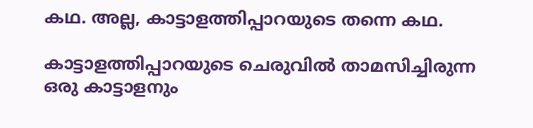കഥ. അല്ല, കാട്ടാളത്തിപ്പാറയുടെ തന്നെ കഥ.

കാട്ടാളത്തിപ്പാറയുടെ ചെരുവില്‍ താമസിച്ചിരുന്ന ഒരു കാട്ടാളനും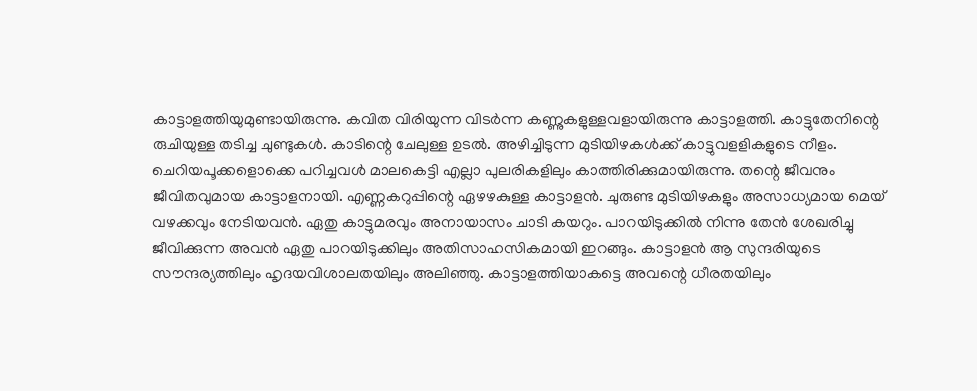കാട്ടാളത്തിയുമുണ്ടായിരുന്നു. കവിത വിരിയുന്ന വിടര്‍ന്ന കണ്ണുകളുള്ളവളായിരുന്നു കാട്ടാളത്തി. കാട്ടുതേനിന്റെ രുചിയുള്ള തടിച്ച ചുണ്ടുകള്‍. കാടിന്റെ ചേലുള്ള ഉടല്‍. അഴിച്ചിടുന്ന മുടിയിഴകള്‍ക്ക് കാട്ടുവളളികളുടെ നീളം. ചെറിയപൂക്കളൊക്കെ പറിച്ചവള്‍ മാലകെട്ടി എല്ലാ പുലരികളിലും കാത്തിരിക്കുമായിരുന്നു. തന്റെ ജീവനും ജീവിതവുമായ കാട്ടാളനായി. എണ്ണകറുപ്പിന്റെ ഏഴഴകുള്ള കാട്ടാളന്‍. ചുരുണ്ട മുടിയിഴകളും അസാധ്യമായ മെയ് വഴക്കവും നേടിയവന്‍. ഏതു കാട്ടുമരവും അനായാസം ചാടി കയറും. പാറയിടുക്കില്‍ നിന്നു തേന്‍ ശേഖരിച്ചു ജീവിക്കുന്ന അവന്‍ ഏതു പാറയിടുക്കിലും അതിസാഹസികമായി ഇറങ്ങും. കാട്ടാളന്‍ ആ സുന്ദരിയുടെ സൗന്ദര്യത്തിലും ഹൃദയവിശാലതയിലും അലിഞ്ഞു. കാട്ടാളത്തിയാകട്ടെ അവന്റെ ധീരതയിലും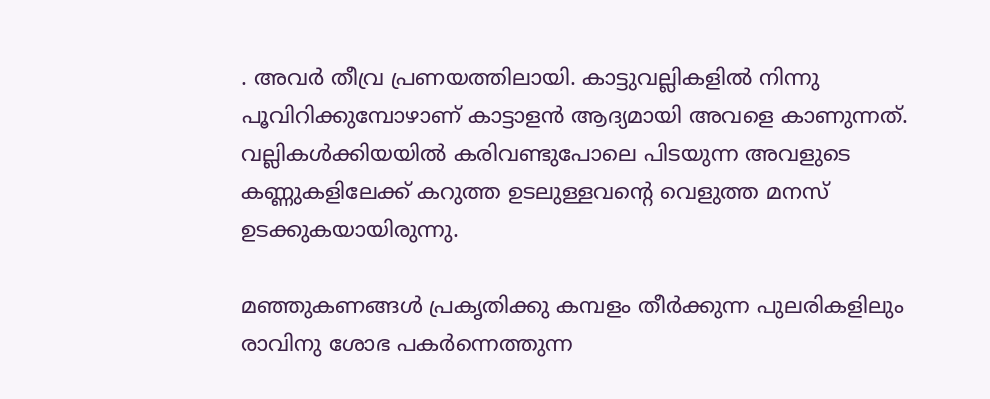. അവര്‍ തീവ്ര പ്രണയത്തിലായി. കാട്ടുവല്ലികളില്‍ നിന്നു പൂവിറിക്കുമ്പോഴാണ് കാട്ടാളന്‍ ആദ്യമായി അവളെ കാണുന്നത്. വല്ലികള്‍ക്കിയയില്‍ കരിവണ്ടുപോലെ പിടയുന്ന അവളുടെ കണ്ണുകളിലേക്ക് കറുത്ത ഉടലുള്ളവന്റെ വെളുത്ത മനസ് ഉടക്കുകയായിരുന്നു.

മഞ്ഞുകണങ്ങള്‍ പ്രകൃതിക്കു കമ്പളം തീര്‍ക്കുന്ന പുലരികളിലും രാവിനു ശോഭ പകര്‍ന്നെത്തുന്ന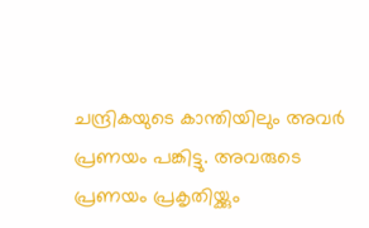ചന്ദ്രികയുടെ കാന്തിയിലും അവര്‍ പ്രണയം പങ്കിട്ടു. അവരുടെ പ്രണയം പ്രകൃതിയ്ക്കും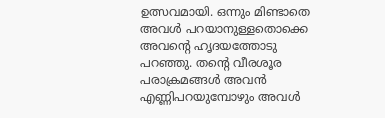ഉത്സവമായി. ഒന്നും മിണ്ടാതെ അവള്‍ പറയാനുള്ളതൊക്കെ അവന്റെ ഹൃദയത്തോടു പറഞ്ഞു. തന്റെ വീരശൂര പരാക്രമങ്ങള്‍ അവന്‍ എണ്ണിപറയുമ്പോഴും അവള്‍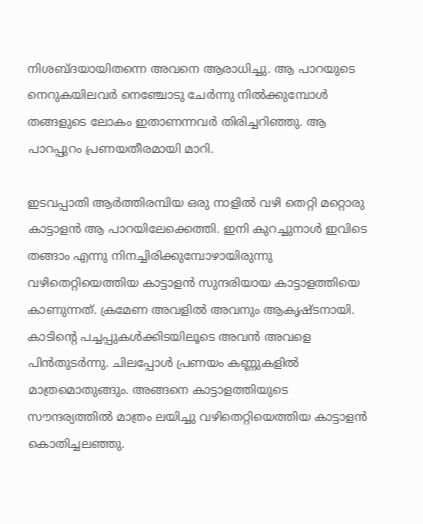നിശബ്ദയായിതന്നെ അവനെ ആരാധിച്ചു. ആ പാറയുടെ നെറുകയിലവര്‍ നെഞ്ചോടു ചേര്‍ന്നു നില്‍ക്കുമ്പോള്‍ തങ്ങളുടെ ലോകം ഇതാണന്നവര്‍ തിരിച്ചറിഞ്ഞു. ആ പാറപ്പുറം പ്രണയതീരമായി മാറി.

ഇടവപ്പാതി ആര്‍ത്തിരമ്പിയ ഒരു നാളില്‍ വഴി തെറ്റി മറ്റൊരു കാട്ടാളന്‍ ആ പാറയിലേക്കെത്തി. ഇനി കുറച്ചുനാള്‍ ഇവിടെ തങ്ങാം എന്നു നിനച്ചിരിക്കുമ്പോഴായിരുന്നു വഴിതെറ്റിയെത്തിയ കാട്ടാളന്‍ സുന്ദരിയായ കാട്ടാളത്തിയെ കാണുന്നത്. ക്രമേണ അവളില്‍ അവനും ആകൃഷ്ടനായി. കാടിന്റെ പച്ചപ്പുകള്‍ക്കിടയിലൂടെ അവന്‍ അവളെ പിന്‍തുടര്‍ന്നു. ചിലപ്പോള്‍ പ്രണയം കണ്ണുകളില്‍ മാത്രമൊതുങ്ങും. അങ്ങനെ കാട്ടാളത്തിയുടെ സൗന്ദര്യത്തില്‍ മാത്രം ലയിച്ചു വഴിതെറ്റിയെത്തിയ കാട്ടാളന്‍ കൊതിച്ചലഞ്ഞു.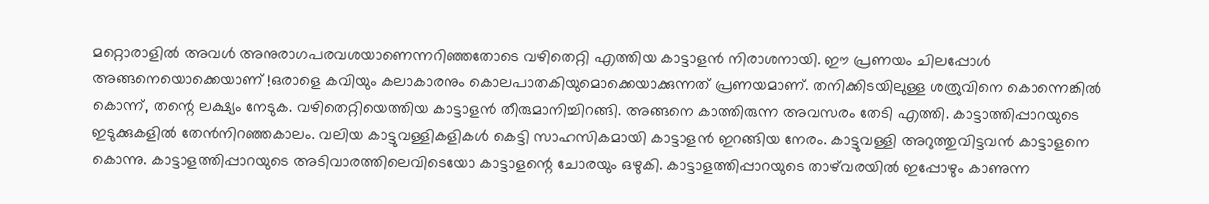മറ്റൊരാളില്‍ അവള്‍ അനുരാഗപരവശയാണെന്നറിഞ്ഞതോടെ വഴിതെറ്റി എത്തിയ കാട്ടാളന്‍ നിരാശനായി. ഈ പ്രണയം ചിലപ്പോള്‍ അങ്ങനെയൊക്കെയാണ് !ഒരാളെ കവിയും കലാകാരനും കൊലപാതകിയുമൊക്കെയാക്കുന്നത് പ്രണയമാണ്. തനിക്കിടയിലുള്ള ശത്രുവിനെ കൊന്നെങ്കില്‍ കൊന്ന്, തന്റെ ലക്ഷ്യം നേടുക. വഴിതെറ്റിയെത്തിയ കാട്ടാളന്‍ തീരുമാനിച്ചിറങ്ങി. അങ്ങനെ കാത്തിരുന്ന അവസരം തേടി എത്തി. കാട്ടാത്തിപ്പാറയുടെ ഇടുക്കുകളില്‍ തേന്‍നിറഞ്ഞകാലം. വലിയ കാട്ടുവള്ളികളികള്‍ കെട്ടി സാഹസികമായി കാട്ടാളന്‍ ഇറങ്ങിയ നേരം. കാട്ടുവള്ളി അറുത്തുവിട്ടവന്‍ കാട്ടാളനെ കൊന്നു. കാട്ടാളത്തിപ്പാറയുടെ അടിവാരത്തിലെവിടെയോ കാട്ടാളന്റെ ചോരയും ഒഴുകി. കാട്ടാളത്തിപ്പാറയുടെ താഴ്‌വരയില്‍ ഇപ്പോഴും കാണുന്ന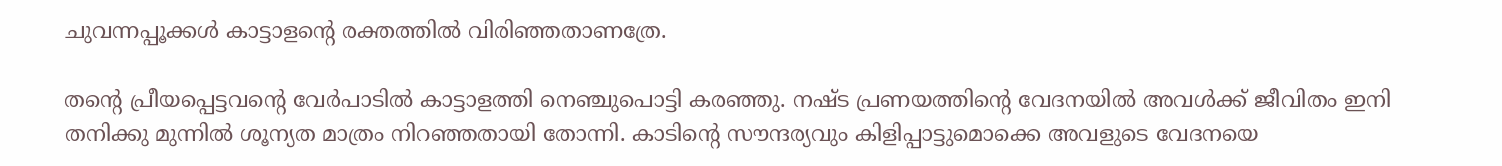ചുവന്നപ്പൂക്കള്‍ കാട്ടാളന്റെ രക്തത്തില്‍ വിരിഞ്ഞതാണത്രേ.

തന്റെ പ്രീയപ്പെട്ടവന്റെ വേര്‍പാടില്‍ കാട്ടാളത്തി നെഞ്ചുപൊട്ടി കരഞ്ഞു. നഷ്ട പ്രണയത്തിന്റെ വേദനയില്‍ അവള്‍ക്ക് ജീവിതം ഇനി തനിക്കു മുന്നില്‍ ശൂന്യത മാത്രം നിറഞ്ഞതായി തോന്നി. കാടിന്റെ സൗന്ദര്യവും കിളിപ്പാട്ടുമൊക്കെ അവളുടെ വേദനയെ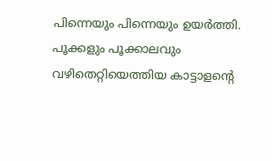പിന്നെയും പിന്നെയും ഉയര്‍ത്തി. പൂക്കളും പൂക്കാലവും വഴിതെറ്റിയെത്തിയ കാട്ടാളന്റെ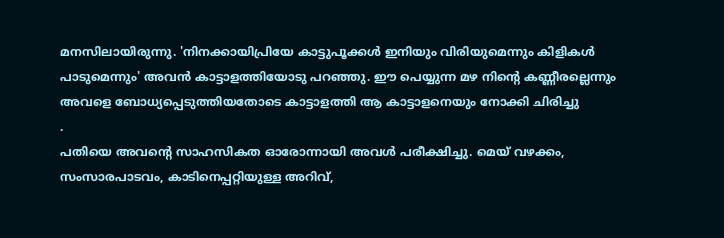മനസിലായിരുന്നു. 'നിനക്കായിപ്രിയേ കാട്ടുപൂക്കള്‍ ഇനിയും വിരിയുമെന്നും കിളികള്‍ പാടുമെന്നും' അവന്‍ കാട്ടാളത്തിയോടു പറഞ്ഞു. ഈ പെയ്യുന്ന മഴ നിന്റെ കണ്ണീരല്ലെന്നും അവളെ ബോധ്യപ്പെടുത്തിയതോടെ കാട്ടാളത്തി ആ കാട്ടാളനെയും നോക്കി ചിരിച്ചു
.
പതിയെ അവന്റെ സാഹസികത ഓരോന്നായി അവള്‍ പരീക്ഷിച്ചു. മെയ് വഴക്കം, സംസാരപാടവം, കാടിനെപ്പറ്റിയുള്ള അറിവ്,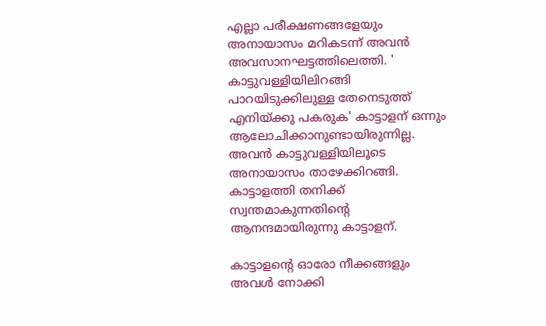എല്ലാ പരീക്ഷണങ്ങളേയും അനായാസം മറികടന്ന് അവന്‍ അവസാനഘട്ടത്തിലെത്തി. ' കാട്ടുവള്ളിയിലിറങ്ങി പാറയിടുക്കിലുള്ള തേനെടുത്ത് എനിയ്ക്കു പകരുക' കാട്ടാളന് ഒന്നും ആലോചിക്കാനുണ്ടായിരുന്നില്ല. അവന്‍ കാട്ടുവള്ളിയിലൂടെ അനായാസം താഴേക്കിറങ്ങി. കാട്ടാളത്തി തനിക്ക് സ്വന്തമാകുന്നതിന്റെ ആനന്ദമായിരുന്നു കാട്ടാളന്.

കാട്ടാളന്റെ ഓരോ നീക്കങ്ങളും അവള്‍ നോക്കി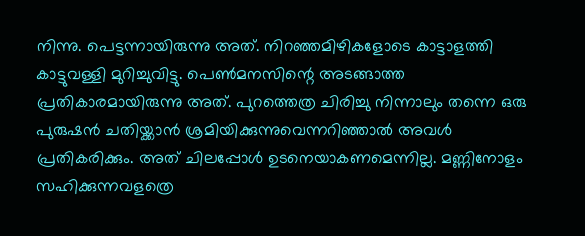നിന്നു. പെട്ടന്നായിരുന്നു അത്. നിറഞ്ഞമിഴികളോടെ കാട്ടാളത്തി കാട്ടുവള്ളി മുറിച്ചുവിട്ടു. പെണ്‍മനസിന്റെ അടങ്ങാത്ത പ്രതികാരമായിരുന്നു അത്. പുറത്തെത്ര ചിരിച്ചു നിന്നാലും തന്നെ ഒരു പുരുഷന്‍ ചതിയ്ക്കാന്‍ ശ്രമിയിക്കുന്നുവെന്നറിഞ്ഞാല്‍ അവള്‍ പ്രതികരിക്കും. അത് ചിലപ്പോള്‍ ഉടനെയാകണമെന്നില്ല. മണ്ണിനോളം സഹിക്കുന്നവളത്രെ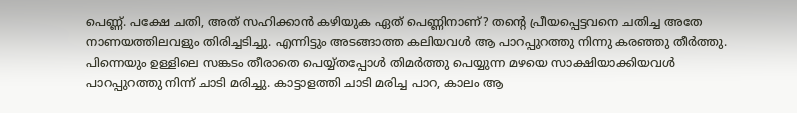പെണ്ണ്. പക്ഷേ ചതി, അത് സഹിക്കാന്‍ കഴിയുക ഏത് പെണ്ണിനാണ്? തന്റെ പ്രീയപ്പെട്ടവനെ ചതിച്ച അതേ നാണയത്തിലവളും തിരിച്ചടിച്ചു. എന്നിട്ടും അടങ്ങാത്ത കലിയവള്‍ ആ പാറപ്പുറത്തു നിന്നു കരഞ്ഞു തീര്‍ത്തു. പിന്നെയും ഉള്ളിലെ സങ്കടം തീരാതെ പെയ്യ്തപ്പോള്‍ തിമര്‍ത്തു പെയ്യുന്ന മഴയെ സാക്ഷിയാക്കിയവള്‍ പാറപ്പുറത്തു നിന്ന് ചാടി മരിച്ചു. കാട്ടാളത്തി ചാടി മരിച്ച പാറ, കാലം ആ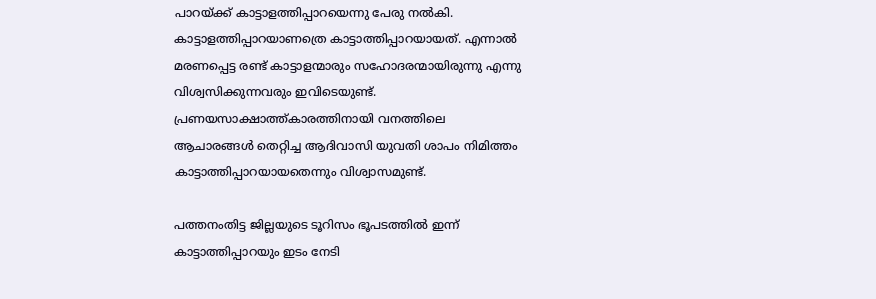പാറയ്ക്ക് കാട്ടാളത്തിപ്പാറയെന്നു പേരു നല്‍കി. കാട്ടാളത്തിപ്പാറയാണത്രെ കാട്ടാത്തിപ്പാറയായത്. എന്നാല്‍ മരണപ്പെട്ട രണ്ട് കാട്ടാളന്മാരും സഹോദരന്മായിരുന്നു എന്നു വിശ്വസിക്കുന്നവരും ഇവിടെയുണ്ട്. പ്രണയസാക്ഷാത്ത്കാരത്തിനായി വനത്തിലെ ആചാരങ്ങള്‍ തെറ്റിച്ച ആദിവാസി യുവതി ശാപം നിമിത്തം കാട്ടാത്തിപ്പാറയായതെന്നും വിശ്വാസമുണ്ട്.

പത്തനംതിട്ട ജില്ലയുടെ ടൂറിസം ഭൂപടത്തില്‍ ഇന്ന് കാട്ടാത്തിപ്പാറയും ഇടം നേടി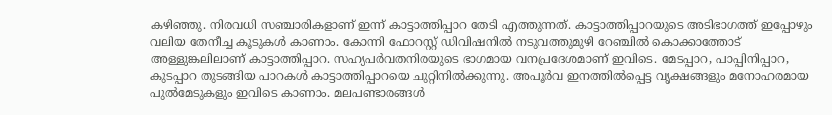കഴിഞ്ഞു. നിരവധി സഞ്ചാരികളാണ് ഇന്ന് കാട്ടാത്തിപ്പാറ തേടി എത്തുന്നത്. കാട്ടാത്തിപ്പാറയുടെ അടിഭാഗത്ത് ഇപ്പോഴും വലിയ തേനീച്ച കൂടുകള്‍ കാണാം. കോന്നി ഫോറസ്റ്റ് ഡിവിഷനില്‍ നടുവത്തുമുഴി റേഞ്ചില്‍ കൊക്കാത്തോട് അള്ളുങ്കലിലാണ് കാട്ടാത്തിപ്പാറ. സഹ്യപര്‍വതനിരയുടെ ഭാഗമായ വനപ്രദേശമാണ് ഇവിടെ. മേടപ്പാറ, പാപ്പിനിപ്പാറ, കുടപ്പാറ തുടങ്ങിയ പാറകള്‍ കാട്ടാത്തിപ്പാറയെ ചുറ്റിനില്‍ക്കുന്നു. അപൂര്‍വ ഇനത്തില്‍പ്പെട്ട വൃക്ഷങ്ങളും മനോഹരമായ പുല്‍മേടുകളും ഇവിടെ കാണാം. മലപണ്ടാരങ്ങള്‍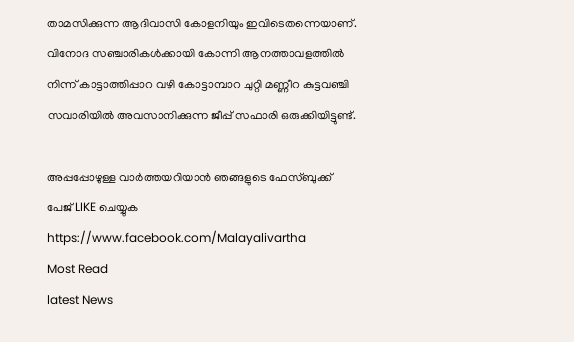താമസിക്കുന്ന ആദിവാസി കോളനിയും ഇവിടെതന്നെയാണ്. വിനോദ സഞ്ചാരികള്‍ക്കായി കോന്നി ആനത്താവളത്തില്‍ നിന്ന് കാട്ടാത്തിപ്പാറ വഴി കോട്ടാമ്പാറ ചുറ്റി മണ്ണീറ കുട്ടവഞ്ചി സവാരിയില്‍ അവസാനിക്കുന്ന ജീപ്പ് സഫാരി ഒരുക്കിയിട്ടുണ്ട്.

അപ്പപ്പോഴുള്ള വാര്‍ത്തയറിയാന്‍ ഞങ്ങളുടെ ഫേസ്‌ബുക്ക്‌ പേജ് LIKE ചെയ്യുക
https://www.facebook.com/Malayalivartha
Most Read
latest News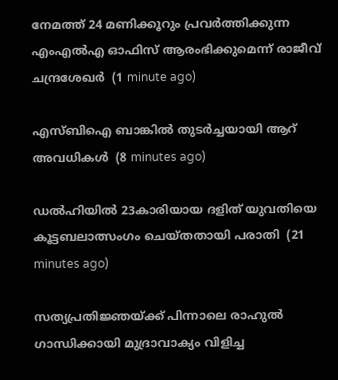നേമത്ത് 24 മണിക്കൂറും പ്രവര്‍ത്തിക്കുന്ന എംഎല്‍എ ഓഫിസ് ആരംഭിക്കുമെന്ന് രാജീവ് ചന്ദ്രശേഖര്‍  (1 minute ago)

എസ്ബിഐ ബാങ്കില്‍ തുടര്‍ച്ചയായി ആറ് അവധികള്‍  (8 minutes ago)

ഡല്‍ഹിയില്‍ 23കാരിയായ ദളിത് യുവതിയെ കൂട്ടബലാത്സംഗം ചെയ്തതായി പരാതി  (21 minutes ago)

സത്യപ്രതിജ്ഞയ്ക്ക് പിന്നാലെ രാഹുല്‍ ഗാന്ധിക്കായി മുദ്രാവാക്യം വിളിച്ച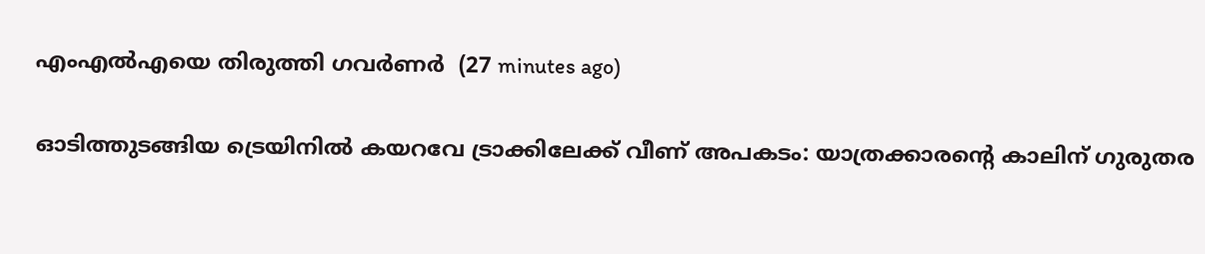എംഎല്‍എയെ തിരുത്തി ഗവര്‍ണര്‍  (27 minutes ago)

ഓടിത്തുടങ്ങിയ ട്രെയിനില്‍ കയറവേ ട്രാക്കിലേക്ക് വീണ് അപകടം: യാത്രക്കാരന്റെ കാലിന് ഗുരുതര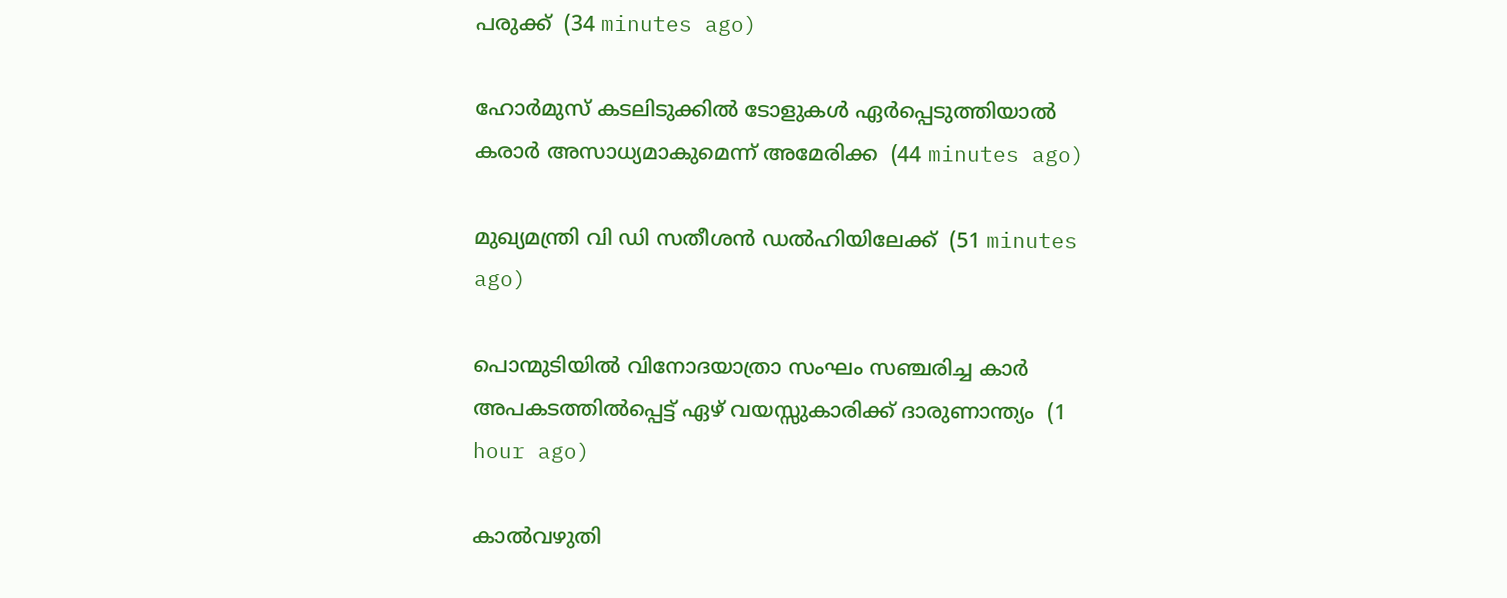പരുക്ക്  (34 minutes ago)

ഹോര്‍മുസ് കടലിടുക്കില്‍ ടോളുകള്‍ ഏര്‍പ്പെടുത്തിയാല്‍ കരാര്‍ അസാധ്യമാകുമെന്ന് അമേരിക്ക  (44 minutes ago)

മുഖ്യമന്ത്രി വി ഡി സതീശന്‍ ഡല്‍ഹിയിലേക്ക്  (51 minutes ago)

പൊന്മുടിയില്‍ വിനോദയാത്രാ സംഘം സഞ്ചരിച്ച കാര്‍ അപകടത്തില്‍പ്പെട്ട് ഏഴ് വയസ്സുകാരിക്ക് ദാരുണാന്ത്യം  (1 hour ago)

കാല്‍വഴുതി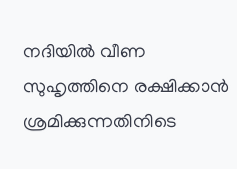നദിയില്‍ വീണ സുഹൃത്തിനെ രക്ഷിക്കാന്‍ ശ്രമിക്കുന്നതിനിടെ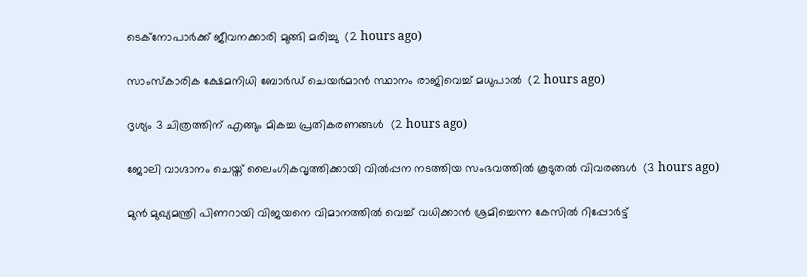ടെക്‌നോപാര്‍ക്ക് ജീവനക്കാരി മുങ്ങി മരിച്ചു  (2 hours ago)

സാംസ്‌കാരിക ക്ഷേമനിധി ബോര്‍ഡ് ചെയര്‍മാന്‍ സ്ഥാനം രാജിവെച്ച് മധുപാല്‍  (2 hours ago)

ദൃശ്യം 3 ചിത്രത്തിന് എങ്ങും മികച്ച പ്രതികരണങ്ങള്‍  (2 hours ago)

ജോലി വാഗ്ദാനം ചെയ്ത് ലൈംഗികവൃത്തിക്കായി വില്‍പ്പന നടത്തിയ സംഭവത്തില്‍ കൂടുതല്‍ വിവരങ്ങള്‍  (3 hours ago)

മുന്‍ മുഖ്യമന്ത്രി പിണറായി വിജയനെ വിമാനത്തില്‍ വെച്ച് വധിക്കാന്‍ ശ്രമിച്ചെന്ന കേസില്‍ റിപ്പോര്‍ട്ട്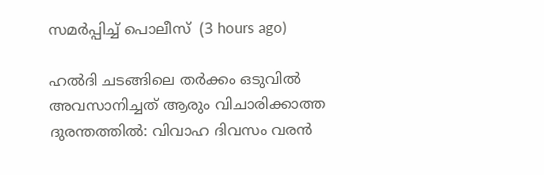സമര്‍പ്പിച്ച് പൊലീസ്  (3 hours ago)

ഹൽദി ചടങ്ങിലെ തർക്കം ഒടുവിൽ അവസാനിച്ചത് ആരും വിചാരിക്കാത്ത ദുരന്തത്തിൽ: വിവാഹ ദിവസം വരൻ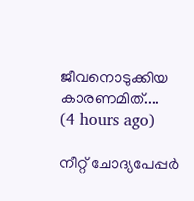ജീവനൊടുക്കിയ കാരണമിത്....  (4 hours ago)

നീറ്റ് ചോദ്യപേപ്പര്‍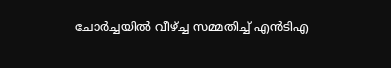ചോര്‍ച്ചയില്‍ വീഴ്ച്ച സമ്മതിച്ച് എന്‍ടിഎ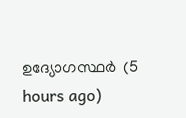ഉദ്യോഗസ്ഥര്‍  (5 hours ago)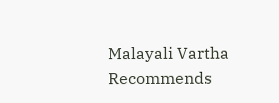Malayali Vartha Recommends